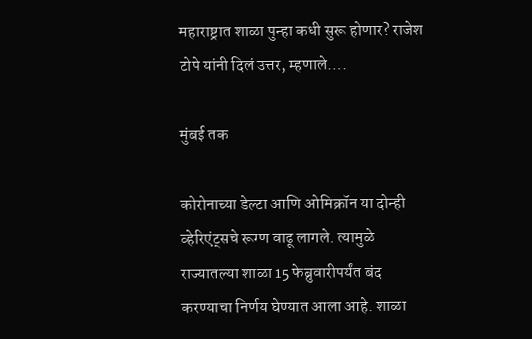महाराष्ट्रात शाळा पुन्हा कधी सुरू होणार? राजेश टोपे यांनी दिलं उत्तर, म्हणाले….

मुंबई तक

कोरोनाच्या डेल्टा आणि ओमिक्रॉन या दोन्ही व्हेरिएंट्सचे रूग्ण वाढू लागले. त्यामुळे राज्यातल्या शाळा 15 फेब्रुवारीपर्यंत बंद करण्याचा निर्णय घेण्यात आला आहे. शाळा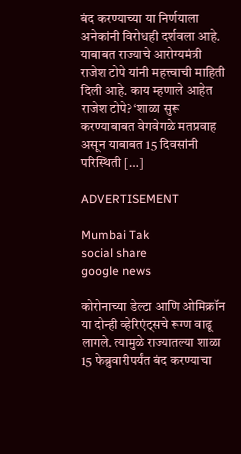बंद करण्याच्या या निर्णयाला अनेकांनी विरोधही दर्शवला आहे. याबाबत राज्याचे आरोग्यमंत्री राजेश टोपे यांनी महत्त्वाची माहिती दिली आहे. काय म्हणाले आहेत राजेश टोपे? ‘शाळा सुरू करण्याबाबत वेगवेगळे मतप्रवाह असून याबाबत 15 दिवसांनी परिस्थिती […]

ADVERTISEMENT

Mumbai Tak
social share
google news

कोरोनाच्या डेल्टा आणि ओमिक्रॉन या दोन्ही व्हेरिएंट्सचे रूग्ण वाढू लागले. त्यामुळे राज्यातल्या शाळा 15 फेब्रुवारीपर्यंत बंद करण्याचा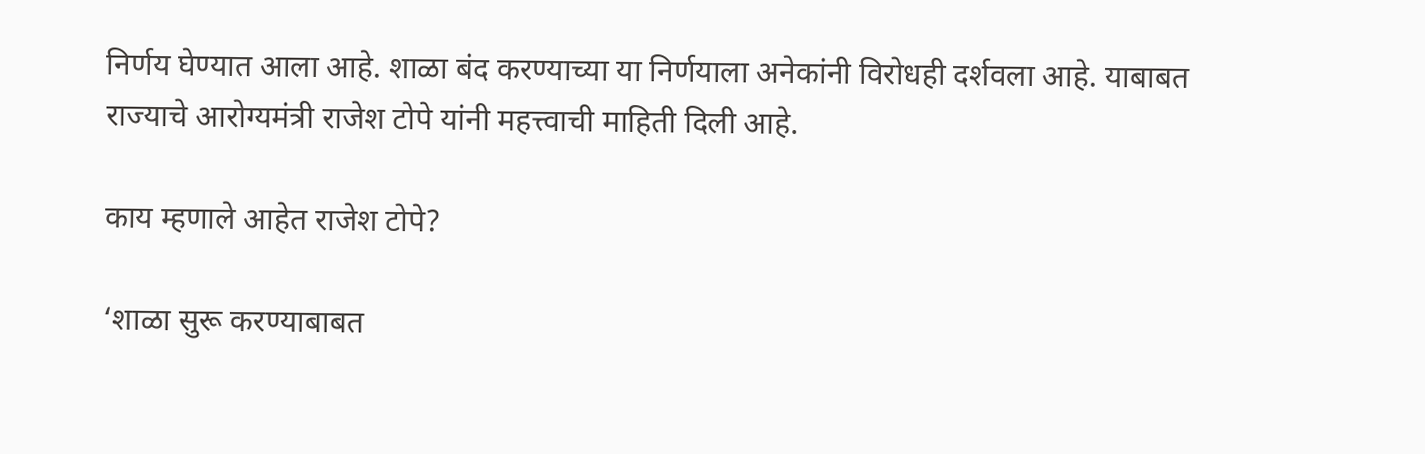निर्णय घेण्यात आला आहे. शाळा बंद करण्याच्या या निर्णयाला अनेकांनी विरोधही दर्शवला आहे. याबाबत राज्याचे आरोग्यमंत्री राजेश टोपे यांनी महत्त्वाची माहिती दिली आहे.

काय म्हणाले आहेत राजेश टोपे?

‘शाळा सुरू करण्याबाबत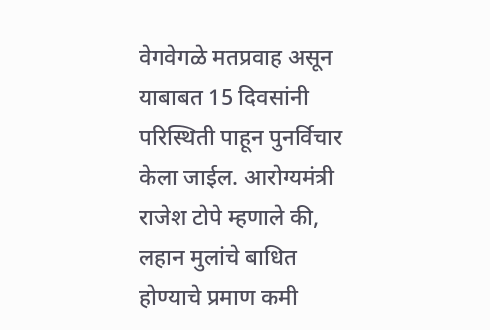वेगवेगळे मतप्रवाह असून याबाबत 15 दिवसांनी परिस्थिती पाहून पुनर्विचार केला जाईल. आरोग्यमंत्री राजेश टोपे म्हणाले की, लहान मुलांचे बाधित होण्याचे प्रमाण कमी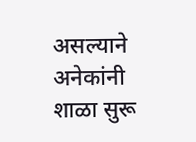असल्याने अनेकांनी शाळा सुरू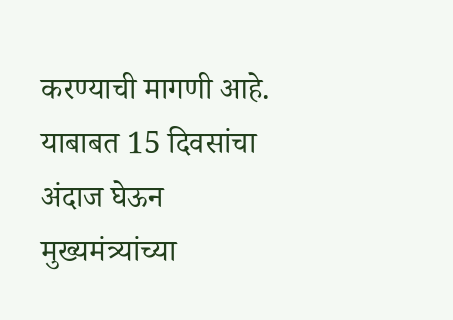करण्याची मागणी आहे. याबाबत 15 दिवसांचा अंदाज घेऊन मुख्यमंत्र्यांच्या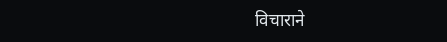विचाराने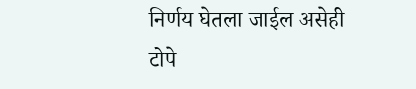निर्णय घेतला जाईल असेही टोपे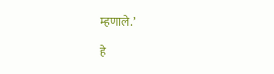म्हणाले.’

हे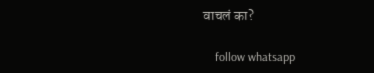वाचलं का?

    follow whatsapp